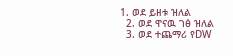1. ወደ ይዘቱ ዝለል
  2. ወደ ዋናዉ ገፅ ዝለል
  3. ወደ ተጨማሪ የDW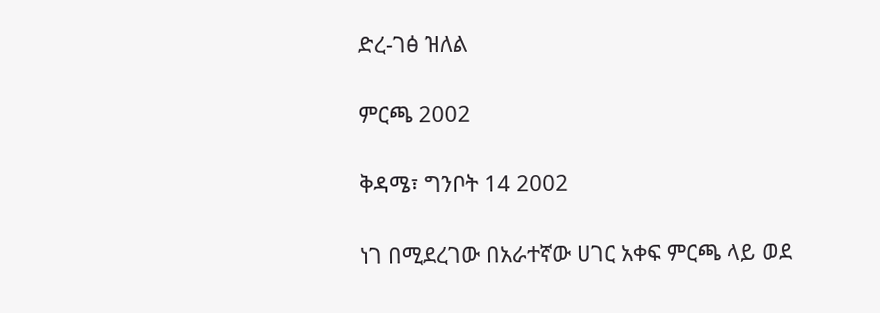ድረ-ገፅ ዝለል

ምርጫ 2002

ቅዳሜ፣ ግንቦት 14 2002

ነገ በሚደረገው በአራተኛው ሀገር አቀፍ ምርጫ ላይ ወደ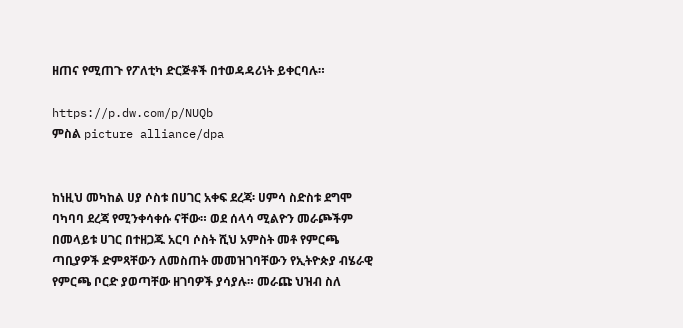ዘጠና የሚጠጉ የፖለቲካ ድርጅቶች በተወዳዳሪነት ይቀርባሉ።

https://p.dw.com/p/NUQb
ምስል picture alliance/dpa


ከነዚህ መካከል ሀያ ሶስቱ በሀገር አቀፍ ደረጃ፡ ሀምሳ ስድስቱ ደግሞ ባካባባ ደረጃ የሚንቀሳቀሱ ናቸው። ወደ ሰላሳ ሚልዮን መራጮችም በመላይቱ ሀገር በተዘጋጁ አርባ ሶስት ሺህ አምስት መቶ የምርጫ ጣቢያዎች ድምጻቸውን ለመስጠት መመዝገባቸውን የኢትዮጵያ ብሄራዊ የምርጫ ቦርድ ያወጣቸው ዘገባዎች ያሳያሉ። መራጩ ህዝብ ስለ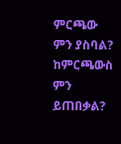ምርጫው ምን ያስባል? ከምርጫውስ ምን ይጠበቃል?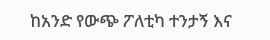ከአንድ የውጭ ፖለቲካ ተንታኝ እና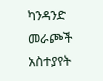ካንዳንድ መራጮች አስተያየት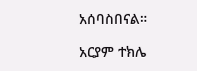አሰባስበናል።

አርያም ተክሌ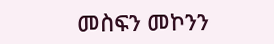መስፍን መኮንን